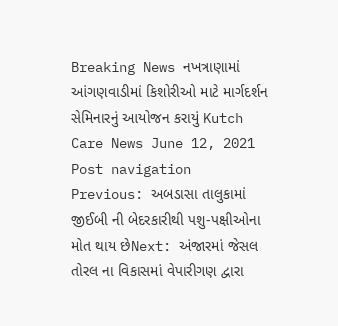Breaking News નખત્રાણામાં આંગણવાડીમાં કિશોરીઓ માટે માર્ગદર્શન સેમિનારનું આયોજન કરાયું Kutch Care News June 12, 2021 Post navigation Previous: અબડાસા તાલુકામાં જીઈબી ની બેદરકારીથી પશુ-પક્ષીઓના મોત થાય છેNext: અંજારમાં જેસલ તોરલ ના વિકાસમાં વેપારીગણ દ્વારા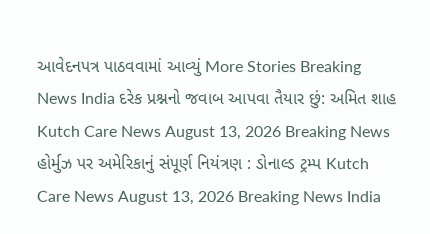આવેદનપત્ર પાઠવવામાં આવ્યું More Stories Breaking News India દરેક પ્રશ્નનો જવાબ આપવા તૈયાર છું: અમિત શાહ Kutch Care News August 13, 2026 Breaking News હોર્મુઝ પર અમેરિકાનું સંપૂર્ણ નિયંત્રણ : ડોનાલ્ડ ટ્રમ્પ Kutch Care News August 13, 2026 Breaking News India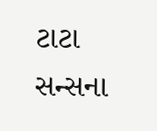ટાટા સન્સના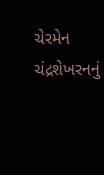ચેરમેન ચંદ્રશેખરનનું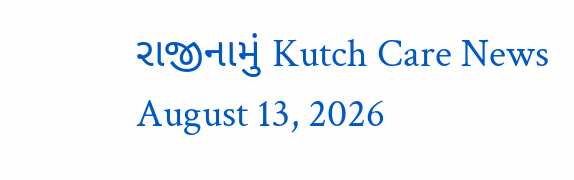રાજીનામું Kutch Care News August 13, 2026